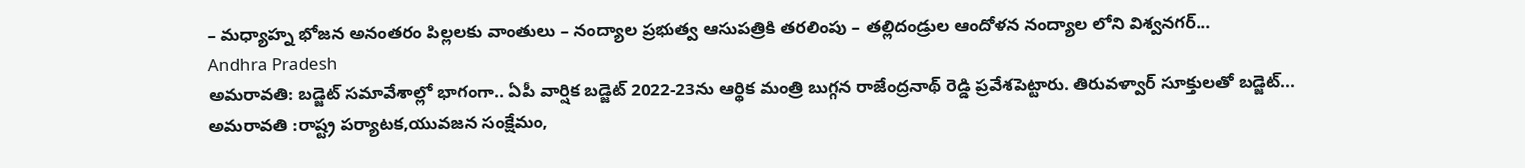– మధ్యాహ్న భోజన అనంతరం పిల్లలకు వాంతులు – నంద్యాల ప్రభుత్వ ఆసుపత్రికి తరలింపు – తల్లిదండ్రుల ఆందోళన నంద్యాల లోని విశ్వనగర్...
Andhra Pradesh
అమరావతి: బడ్జెట్ సమావేశాల్లో భాగంగా.. ఏపీ వార్షిక బడ్జెట్ 2022-23ను ఆర్థిక మంత్రి బుగ్గన రాజేంద్రనాథ్ రెడ్డి ప్రవేశపెట్టారు. తిరువళ్వార్ సూక్తులతో బడ్జెట్...
అమరావతి :రాష్ట్ర పర్యాటక,యువజన సంక్షేమం,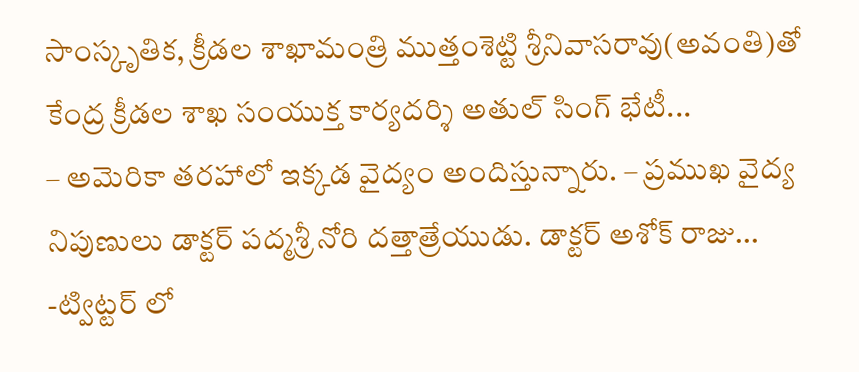సాంస్కృతిక, క్రీడల శాఖామంత్రి ముత్తంశెట్టి శ్రీనివాసరావు(అవంతి)తో కేంద్ర క్రీడల శాఖ సంయుక్త కార్యదర్శి అతుల్ సింగ్ భేటీ...
– అమెరికా తరహాలో ఇక్కడ వైద్యం అందిస్తున్నారు. – ప్రముఖ వైద్య నిపుణులు డాక్టర్ పద్మశ్రీ నోరి దత్తాత్రేయుడు. డాక్టర్ అశోక్ రాజు...
-ట్విట్టర్ లో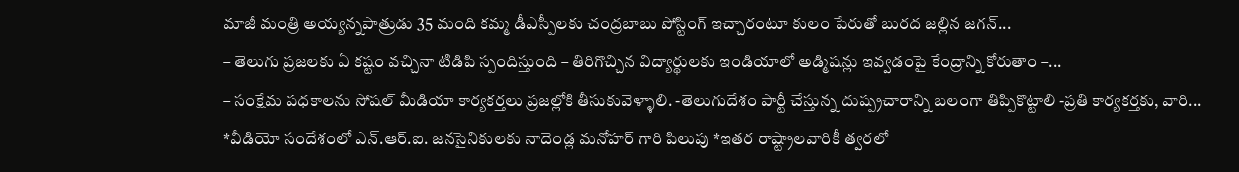మాజీ మంత్రి అయ్యన్నపాత్రుడు 35 మంది కమ్మ డీఎస్పీలకు చంద్రబాబు పోస్టింగ్ ఇచ్చారంటూ కులం పేరుతో బురద జల్లిన జగన్...
– తెలుగు ప్రజలకు ఏ కష్టం వచ్చినా టిడిపి స్పందిస్తుంది – తిరిగొచ్చిన విద్యార్థులకు ఇండియాలో అడ్మిషన్లు ఇవ్వడంపై కేంద్రాన్ని కోరుతాం –...
– సంక్షేమ పధకాలను సోషల్ మీడియా కార్యకర్తలు ప్రజల్లోకి తీసుకువెళ్ళాలి. -తెలుగుదేశం పార్టీ చేస్తున్న దుష్ప్రచారాన్ని బలంగా తిప్పికొట్టాలి -ప్రతి కార్యకర్తకు, వారి...
*వీడియో సందేశంలో ఎన్.ఆర్.ఐ. జనసైనికులకు నాదెండ్ల మనోహర్ గారి పిలుపు *ఇతర రాష్ట్రాలవారికీ త్వరలో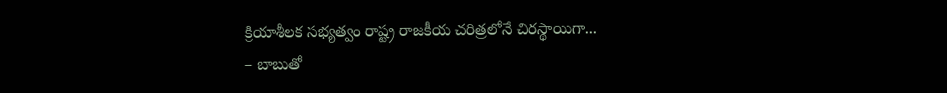క్రియాశీలక సభ్యత్వం రాష్ట్ర రాజకీయ చరిత్రలోనే చిరస్థాయిగా...
– బాబుతో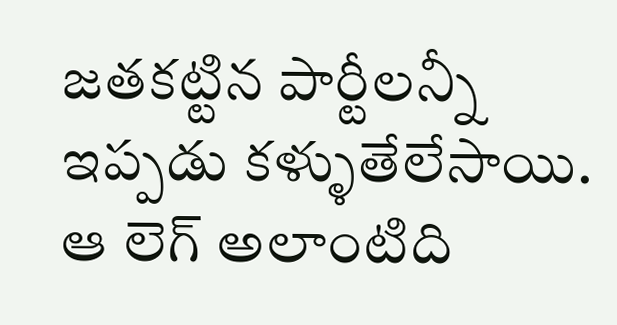జతకట్టిన పార్టీలన్నీ ఇప్పడు కళ్ళుతేలేసాయి. ఆ లెగ్ అలాంటిది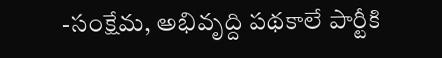-సంక్షేమ, అభివృద్ది పథకాలే పార్టీకి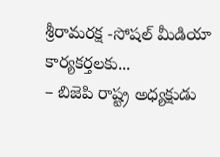శ్రీరామరక్ష -సోషల్ మీడియా కార్యకర్తలకు...
– బిజెపి రాష్ట్ర అధ్యక్షుడు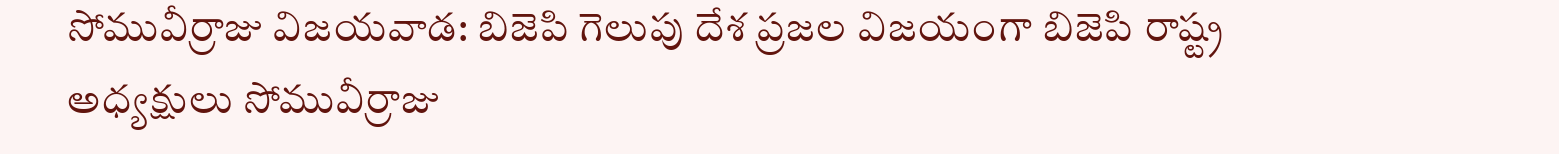సోమువీర్రాజు విజయవాడ: బిజెపి గెలుపు దేశ ప్రజల విజయంగా బిజెపి రాష్ట్ర అధ్యక్షులు సోమువీర్రాజు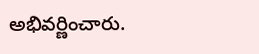అభివర్ణించారు.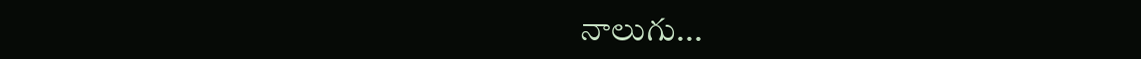నాలుగు...